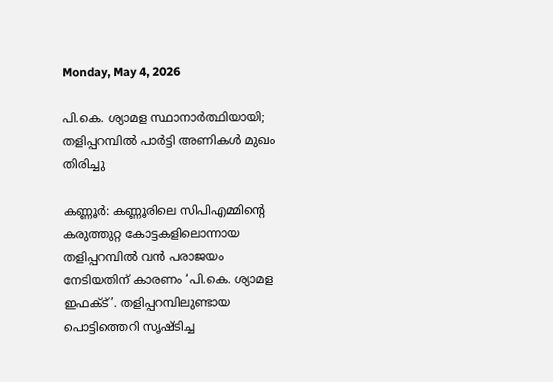Monday, May 4, 2026

പി.കെ. ശ്യാമള സ്ഥാനാർത്ഥിയായി; തളിപ്പറമ്പിൽ പാർട്ടി അണികൾ മുഖം തിരിച്ചു

കണ്ണൂർ: കണ്ണൂരിലെ സിപിഎമ്മിന്റെ കരുത്തുറ്റ കോട്ടകളിലൊന്നായ തളിപ്പറമ്പിൽ വൻ പരാജയം നേ‌ടിയതിന്‌ കാരണം ‘പി.കെ. ശ്യാമള ഇഫക്‌‌ട്‌’. തളിപ്പറമ്പിലുണ്ടായ പൊട്ടിത്തെറി സൃഷ്ടിച്ച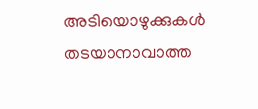അടിയൊഴുക്കുകൾ തടയാനാവാത്ത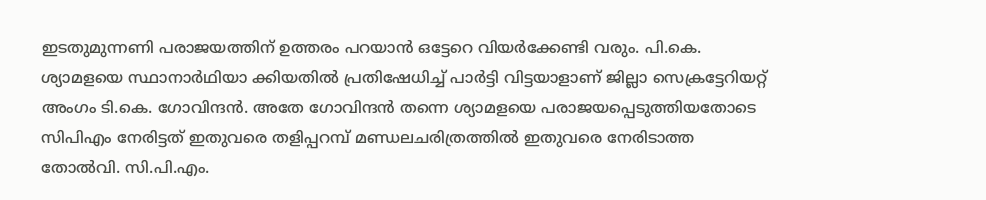ഇടതുമുന്നണി പരാജയത്തിന്‌ ഉത്തരം പറയാൻ ഒട്ടേറെ വിയർക്കേണ്ടി വരും. പി.കെ. ശ്യാമളയെ സ്ഥാനാർഥിയാ ക്കിയതിൽ പ്രതിഷേധിച്ച് പാർട്ടി വിട്ടയാളാണ് ജില്ലാ സെക്രട്ടേറിയറ്റ് അംഗം ടി.കെ. ഗോവിന്ദൻ. അതേ ഗോവിന്ദൻ തന്നെ ശ്യാമളയെ പരാജയപ്പെടുത്തിയതോടെ സിപിഎം നേരിട്ടത് ഇതുവരെ തളിപ്പറമ്പ്‌ മണ്ഡലചരിത്രത്തിൽ ഇതുവരെ നേരിടാത്ത തോൽവി. സി.പി.എം.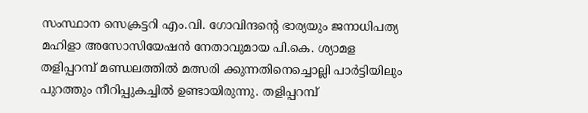സംസ്ഥാന സെക്രട്ടറി എം.വി. ഗോവിന്ദന്റെ ഭാര്യയും ജനാധിപത്യ മഹിളാ അസോസിയേഷൻ നേതാവുമായ പി.കെ. ശ്യാമള തളിപ്പറമ്പ് മണ്ഡലത്തിൽ മത്സരി ക്കുന്നതിനെച്ചൊല്ലി പാർട്ടിയിലും പുറത്തും നീറിപ്പുകച്ചിൽ ഉണ്ടായിരുന്നു. തളിപ്പറമ്പ്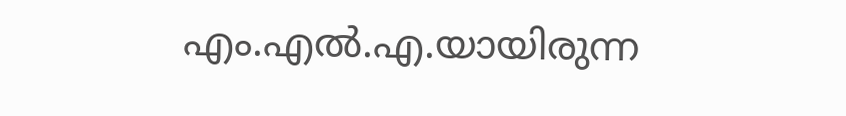എം.എൽ.എ.യായിരുന്ന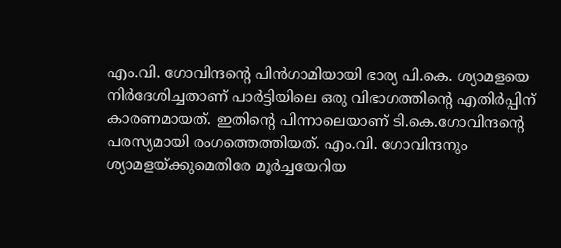എം.വി. ഗോവിന്ദന്റെ പിൻഗാമിയായി ഭാര്യ പി.കെ. ശ്യാമളയെ നിർദേശിച്ചതാണ് പാർട്ടിയിലെ ഒരു വിഭാഗത്തിന്റെ എതിർപ്പിന് കാരണമായത്. ഇതിന്റെ പിന്നാലെയാണ്‌ ടി.കെ.ഗോവിന്ദന്റെ പരസ്യമായി രംഗത്തെത്തിയത്‌. എം.വി. ഗോവിന്ദനും ശ്യാമളയ്ക്കുമെതിരേ മൂർച്ചയേറിയ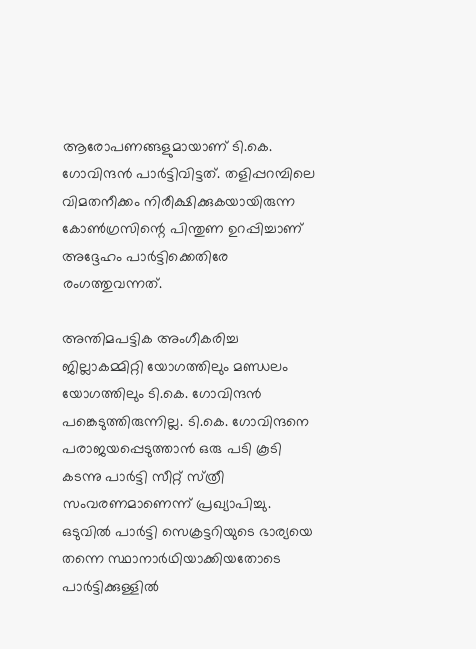ആരോപണങ്ങളുമായാണ്‌ ടി.കെ. ഗോവിന്ദൻ പാർട്ടിവിട്ടത്‌. തളിപ്പറമ്പിലെ വിമതനീക്കം നിരീക്ഷിക്കുകയായിരുന്ന കോൺഗ്രസിന്റെ പിന്തുണ ഉറപ്പിച്ചാണ്‌ അദ്ദേഹം പാർട്ടിക്കെതിരേ രംഗത്തുവന്നത്.

അന്തിമപട്ടിക അംഗീകരിച്ച ജില്ലാകമ്മിറ്റി യോഗത്തിലും മണ്ഡലം യോഗത്തിലും ടി.കെ. ഗോവിന്ദൻ പങ്കെടുത്തിരുന്നില്ല. ടി.കെ. ഗോവിന്ദനെ പരാജയപ്പെ‌ടുത്താൻ ഒരു പ‌ടി കൂടി കടന്നു പാർട്ടി സീറ്റ്‌ സ്‌ത്രീ സംവരണമാണെന്ന്‌ പ്രഖ്യാപിച്ചു. ഒടുവിൽ പാർട്ടി സെക്രട്ടറിയുടെ ഭാര്യയെ തന്നെ സ്ഥാനാർഥിയാക്കിയതോടെ പാർട്ടിക്കുള്ളിൽ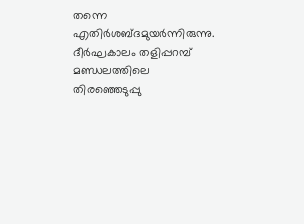തന്നെ എതിർശബ്‌ദമുയർന്നിരുന്നു. ദീർഘകാലം തളിപ്പറമ്പ് മണ്ഡലത്തിലെ തിരഞ്ഞെടുപ്പു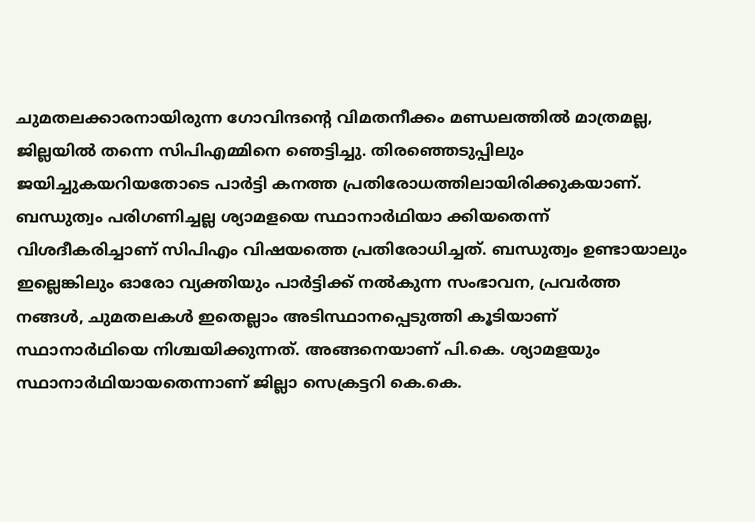ചുമതലക്കാരനായിരുന്ന ഗോവിന്ദന്റെ വിമതനീക്കം മണ്ഡലത്തിൽ മാത്രമല്ല, ജില്ലയിൽ തന്നെ സിപിഎമ്മിനെ ഞെട്ടിച്ചു. തിരഞ്ഞെടുപ്പിലും ജയിച്ചുകയറിയതോടെ പാർട്ടി കനത്ത പ്രതിരോധത്തിലായിരിക്കുകയാണ്‌. ബന്ധുത്വം പരിഗണിച്ചല്ല ശ്യാമളയെ സ്ഥാനാർഥിയാ ക്കിയതെന്ന് വിശദീകരിച്ചാണ് സിപിഎം വിഷയത്തെ പ്രതിരോധിച്ചത്. ബന്ധുത്വം ഉണ്ടായാലും ഇല്ലെങ്കിലും ഓരോ വ്യക്തിയും പാർട്ടിക്ക് നൽകുന്ന സംഭാവന, പ്രവർത്ത നങ്ങൾ, ചുമതലകൾ ഇതെല്ലാം അടിസ്ഥാനപ്പെടുത്തി കൂടിയാണ് സ്ഥാനാർഥിയെ നിശ്ചയിക്കുന്നത്. അങ്ങനെയാണ് പി.കെ. ശ്യാമളയും സ്ഥാനാർഥിയായതെന്നാണ് ജില്ലാ സെക്രട്ടറി കെ.കെ.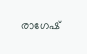രാഗേഷ്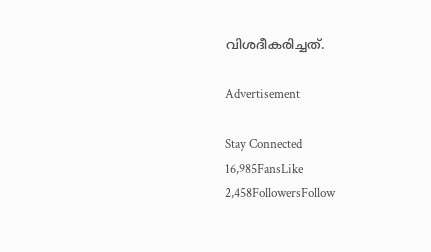വിശദീകരിച്ചത്.

Advertisement

Stay Connected
16,985FansLike
2,458FollowersFollow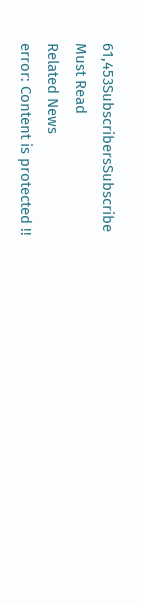61,453SubscribersSubscribe
Must Read
Related News
error: Content is protected !!